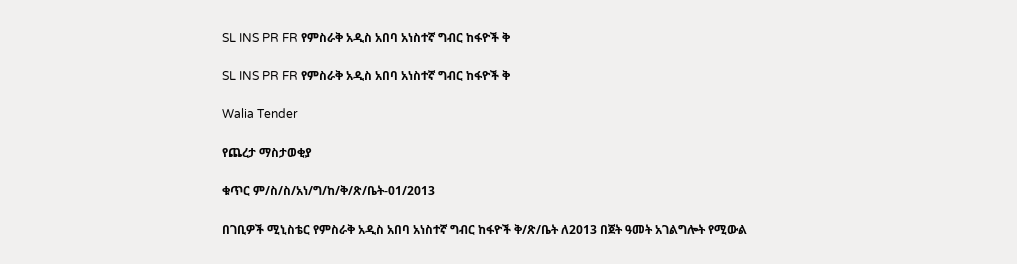SL INS PR FR የምስራቅ አዲስ አበባ አነስተኛ ግብር ከፋዮች ቅ

SL INS PR FR የምስራቅ አዲስ አበባ አነስተኛ ግብር ከፋዮች ቅ

Walia Tender

የጨረታ ማስታወቂያ

ቁጥር ም/ስ/ስ/አነ/ግ/ከ/ቅ/ጽ/ቤት-01/2013

በገቢዎች ሚኒስቴር የምስራቅ አዲስ አበባ አነስተኛ ግብር ከፋዮች ቅ/ጽ/ቤት ለ2013 በጀት ዓመት አገልግሎት የሚውል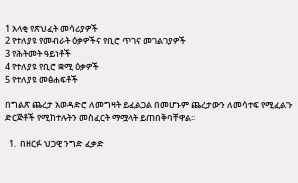1 አላቂ የጽህፈት መሳሪያዎች
2 የተለያዩ የመብራት ዕቃዎችና የቢሮ ጥገና መገልገያዎች
3 የሕትመት ዓይነቶች
4 የተለያዩ የቢሮ ቋሚ ዕቃዎች
5 የተለያዩ መፅሐፍቶች

በግልጽ ጨረታ አወዳድሮ ለመግዛት ይፈልጋል በመሆኑም ጨረታውን ለመሳተፍ የሚፈልጉ ድርጅቶች የሚከተሉትን መስፈርት ማሟላት ይጠበቅባቸዋል፡፡

  1.  በዘርፉ ህጋዊ ንግድ ፈቃድ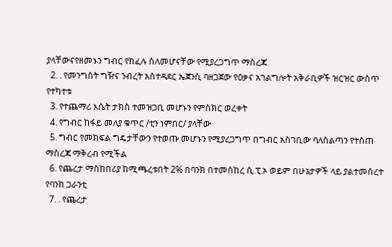ያላቸውናየዘመኑን ግብር የከፈሉ ስለመሆናቸው የሚያረጋግጥ ማስረጃ
  2. . የመንግስት ግዥና ንብረት አስተዳደር ኤጀንሲ ባዘጋጀው የዕቃና አገልግሎት አቅራቢዎች ዝርዝር ውስጥ የተካተቱ
  3. የተጨማሪ እሴት ታክስ ተመዝጋቢ መሆኑን የምስክር ወረቀት
  4. የግብር ከፋይ መለያ ቁጥር /ቲን ነምበር/ ያላቸው
  5. ግብር የመክፍል ግዴታቸውን የተወጡ መሆኑን የሚያረጋግጥ በግብር አስገቢው ባለስልጣን የተሰጠ ማስረጃ ማቅረብ የሚችል
  6. የጨረታ ማስከበሪያ ከሚጫረቱበት 2% በባንክ በተመሰከረ ሲ.ፒ.ኦ ወይም በሁኔታዎች ላይ ያልተመሰረተ የባንክ ጋራንቲ
  7. . የጨረታ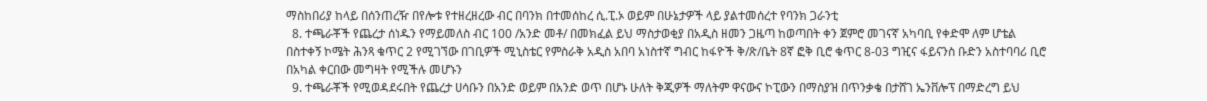ማስከበሪያ ከላይ በሰንጠረዥ በየሎቱ የተዘረዘረው ብር በባንክ በተመሰከረ ሲ.ፒ.ኦ ወይም በሁኔታዎች ላይ ያልተመሰረተ የባንክ ጋራንቲ
  8. ተጫራቾች የጨረታ ሰነዱን የማይመለስ ብር 100 /አንድ መቶ/ በመክፈል ይህ ማስታወቂያ በአዲስ ዘመን ጋዜጣ ከወጣበት ቀን ጀምሮ መገናኛ አካባቢ የቀድሞ ለም ሆቴል በስተቀኝ ኮሜት ሕንጻ ቁጥር 2 የሚገኘው በገቢዎች ሚኒስቴር የምስራቅ አዲስ አበባ አነስተኛ ግብር ከፋዮች ቅ/ጽ/ቤት 8ኛ ፎቅ ቢሮ ቁጥር 8-03 ግዢና ፋይናንስ ቡድን አስተባባሪ ቢሮ በአካል ቀርበው መግዛት የሚችሉ መሆኑን
  9. ተጫራቾች የሚወዳደሩበት የጨረታ ሀሳቡን በአንድ ወይም በአንድ ወጥ በሆኑ ሁለት ቅጂዎች ማለትም ዋናውና ኮፒውን በማስያዝ በጥንቃቄ በታሸገ ኤንቨሎፕ በማድረግ ይህ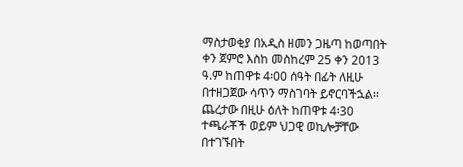ማስታወቂያ በአዲስ ዘመን ጋዜጣ ከወጣበት ቀን ጀምሮ እስከ መስከረም 25 ቀን 2013 ዓ.ም ከጠዋቱ 4፡00 ሰዓት በፊት ለዚሁ በተዘጋጀው ሳጥን ማስገባት ይኖርባችኋል፡፡ ጨረታው በዚሁ ዕለት ከጠዋቱ 4፡30 ተጫራቾች ወይም ህጋዊ ወኪሎቻቸው በተገኙበት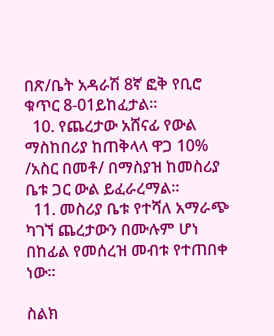በጽ/ቤት አዳራሽ 8ኛ ፎቅ የቢሮ ቁጥር 8-01ይከፈታል፡፡
  10. የጨረታው አሸናፊ የውል ማስከበሪያ ከጠቅላላ ዋጋ 10% /አስር በመቶ/ በማስያዝ ከመስሪያ ቤቱ ጋር ውል ይፈራረማል፡፡
  11. መስሪያ ቤቱ የተሻለ አማራጭ ካገኘ ጨረታውን በሙሉም ሆነ በከፊል የመሰረዝ መብቱ የተጠበቀ ነው፡፡

ስልክ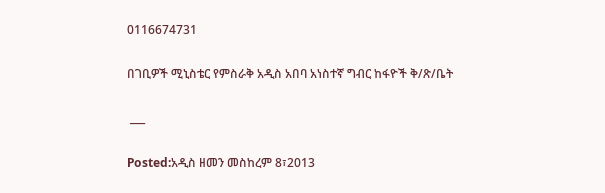0116674731

በገቢዎች ሚኒስቴር የምስራቅ አዲስ አበባ አነስተኛ ግብር ከፋዮች ቅ/ጽ/ቤት

 ___

Posted:አዲስ ዘመን መስከረም 8፣2013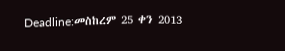Deadline:መስከረም 25 ቀን 2013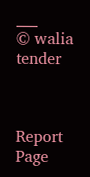___
© walia tender



Report Page